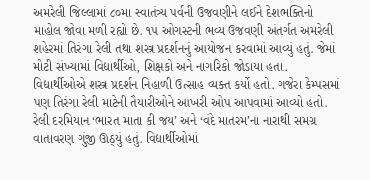અમરેલી જિલ્લામાં ૮૦મા સ્વાતંત્ર્ય પર્વની ઉજવણીને લઈને દેશભક્તિનો માહોલ જોવા મળી રહ્યો છે. ૧૫ ઓગસ્ટની ભવ્ય ઉજવણી અંતર્ગત અમરેલી શહેરમાં તિરંગા રેલી તથા શસ્ત્ર પ્રદર્શનનું આયોજન કરવામાં આવ્યું હતું. જેમાં મોટી સંખ્યામાં વિદ્યાર્થીઓ, શિક્ષકો અને નાગરિકો જોડાયા હતા. વિદ્યાર્થીઓએ શસ્ત્ર પ્રદર્શન નિહાળી ઉત્સાહ વ્યક્ત કર્યો હતો. ગજેરા કેમ્પસમાં પણ તિરંગા રેલી માટેની તૈયારીઓને આખરી ઓપ આપવામાં આવ્યો હતો. રેલી દરમિયાન ‘ભારત માતા કી જય’ અને ‘વંદે માતરમ’ના નારાથી સમગ્ર વાતાવરણ ગુંજી ઊઠ્યું હતું. વિદ્યાર્થીઓમાં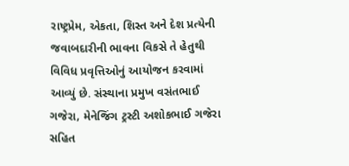રાષ્ટ્રપ્રેમ, એકતા, શિસ્ત અને દેશ પ્રત્યેની જવાબદારીની ભાવના વિકસે તે હેતુથી વિવિધ પ્રવૃત્તિઓનું આયોજન કરવામાં આવ્યું છે. સંસ્થાના પ્રમુખ વસંતભાઈ ગજેરા, મેનેજિંગ ટ્રસ્ટી અશોકભાઈ ગજેરા સહિત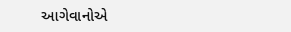આગેવાનોએ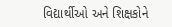વિદ્યાર્થીઓ અને શિક્ષકોને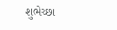શુભેચ્છા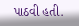પાઠવી હતી.